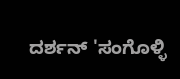ದರ್ಶನ್ 'ಸಂಗೊಳ್ಳಿ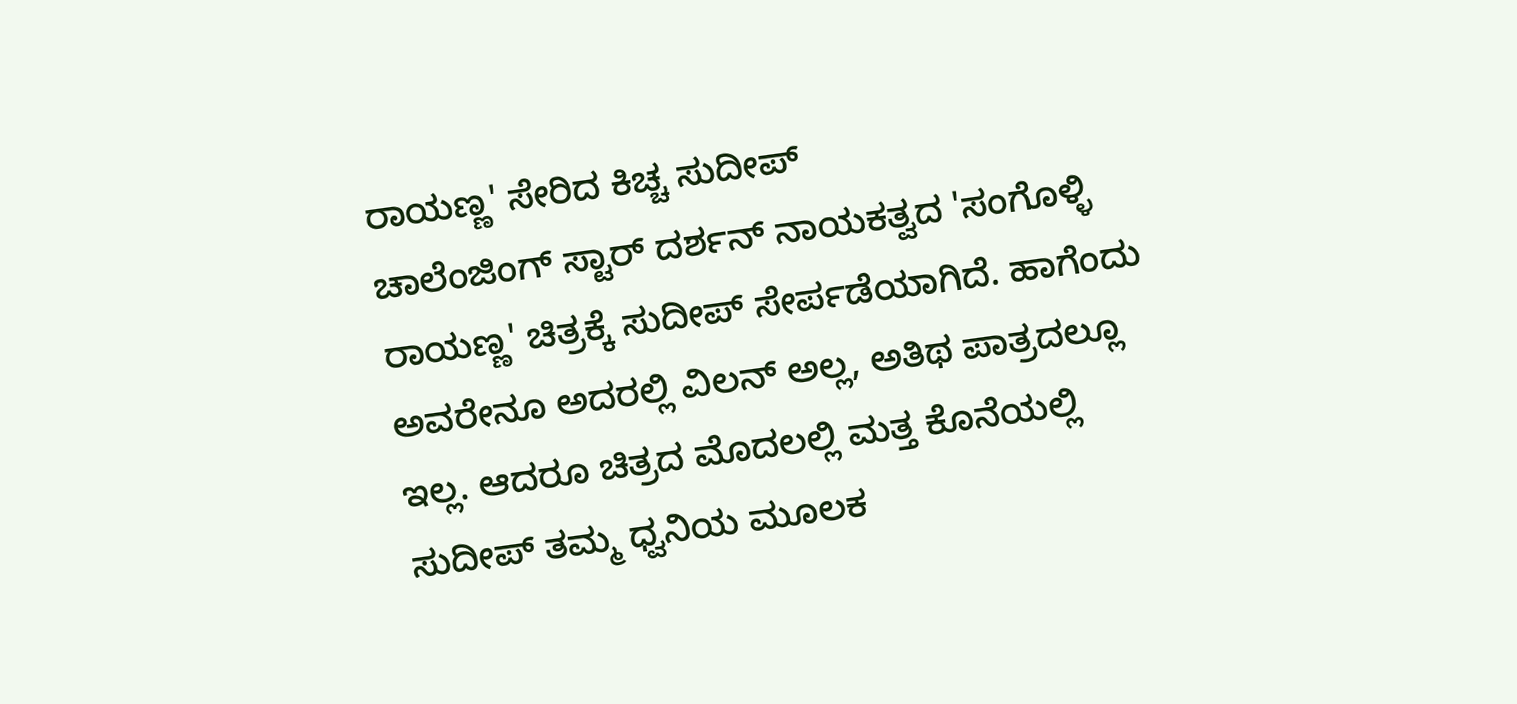ರಾಯಣ್ಣ' ಸೇರಿದ ಕಿಚ್ಚ ಸುದೀಪ್
ಚಾಲೆಂಜಿಂಗ್ ಸ್ಟಾರ್ ದರ್ಶನ್ ನಾಯಕತ್ವದ 'ಸಂಗೊಳ್ಳಿ ರಾಯಣ್ಣ' ಚಿತ್ರಕ್ಕೆ ಸುದೀಪ್ ಸೇರ್ಪಡೆಯಾಗಿದೆ. ಹಾಗೆಂದು ಅವರೇನೂ ಅದರಲ್ಲಿ ವಿಲನ್ ಅಲ್ಲ, ಅತಿಥ ಪಾತ್ರದಲ್ಲೂ ಇಲ್ಲ. ಆದರೂ ಚಿತ್ರದ ಮೊದಲಲ್ಲಿ ಮತ್ತ ಕೊನೆಯಲ್ಲಿ ಸುದೀಪ್ ತಮ್ಮ ಧ್ವನಿಯ ಮೂಲಕ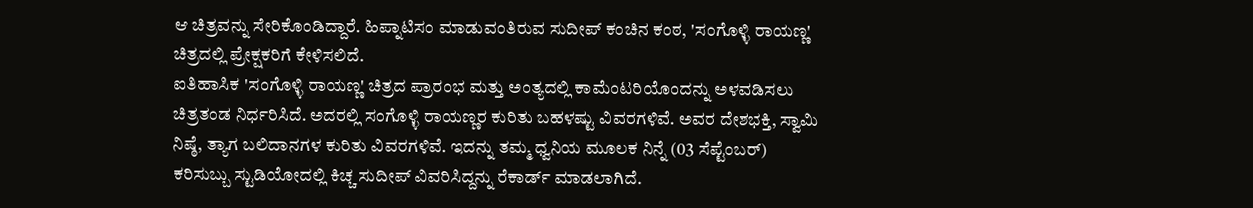ಆ ಚಿತ್ರವನ್ನು ಸೇರಿಕೊಂಡಿದ್ದಾರೆ. ಹಿಪ್ನಾಟಿಸಂ ಮಾಡುವಂತಿರುವ ಸುದೀಪ್ ಕಂಚಿನ ಕಂಠ, 'ಸಂಗೊಳ್ಳಿ ರಾಯಣ್ಣ' ಚಿತ್ರದಲ್ಲಿ ಪ್ರೇಕ್ಷಕರಿಗೆ ಕೇಳಿಸಲಿದೆ.
ಐತಿಹಾಸಿಕ 'ಸಂಗೊಳ್ಳಿ ರಾಯಣ್ಣ' ಚಿತ್ರದ ಪ್ರಾರಂಭ ಮತ್ತು ಅಂತ್ಯದಲ್ಲಿ ಕಾಮೆಂಟರಿಯೊಂದನ್ನು ಅಳವಡಿಸಲು ಚಿತ್ರತಂಡ ನಿರ್ಧರಿಸಿದೆ. ಅದರಲ್ಲಿ ಸಂಗೊಳ್ಳಿ ರಾಯಣ್ಣರ ಕುರಿತು ಬಹಳಷ್ಟು ವಿವರಗಳಿವೆ. ಅವರ ದೇಶಭಕ್ತಿ, ಸ್ವಾಮಿ ನಿಷ್ಠೆ, ತ್ಯಾಗ ಬಲಿದಾನಗಳ ಕುರಿತು ವಿವರಗಳಿವೆ. ಇದನ್ನು ತಮ್ಮ ಧ್ವನಿಯ ಮೂಲಕ ನಿನ್ನೆ (03 ಸೆಪ್ಟೆಂಬರ್) ಕರಿಸುಬ್ಬು ಸ್ಟುಡಿಯೋದಲ್ಲಿ ಕಿಚ್ಚ ಸುದೀಪ್ ವಿವರಿಸಿದ್ದನ್ನು ರೆಕಾರ್ಡ್ ಮಾಡಲಾಗಿದೆ.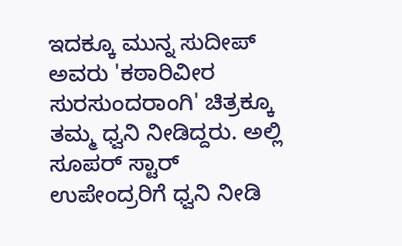ಇದಕ್ಕೂ ಮುನ್ನ ಸುದೀಪ್ ಅವರು 'ಕಠಾರಿವೀರ ಸುರಸುಂದರಾಂಗಿ' ಚಿತ್ರಕ್ಕೂ ತಮ್ಮ ಧ್ವನಿ ನೀಡಿದ್ದರು. ಅಲ್ಲಿ ಸೂಪರ್ ಸ್ಟಾರ್ ಉಪೇಂದ್ರರಿಗೆ ಧ್ವನಿ ನೀಡಿ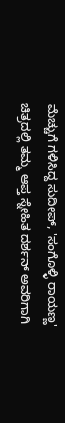ಮೆಚ್ಚುಗೆ ಗಳಿಸಿದ್ದ ಸುದೀಪ್, 'ಸಂಗೊಳ್ಳಿ ರಾಯಣ್ಣ' ಚಿತ್ರದಲ್ಲಿ ತಮ್ಮ ಆಪ್ತ ಸ್ನೇಹಿತ ದರ್ಶನ್ ಅವರಿಗಾಗಿ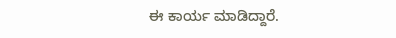ಈ ಕಾರ್ಯ ಮಾಡಿದ್ದಾರೆ.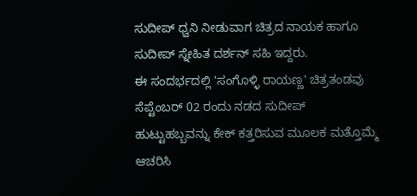ಸುದೀಪ್ ಧ್ವನಿ ನೀಡುವಾಗ ಚಿತ್ರದ ನಾಯಕ ಹಾಗೂ ಸುದೀಪ್ ಸ್ನೇಹಿತ ದರ್ಶನ್ ಸಹಿ ಇದ್ದರು.
ಈ ಸಂದರ್ಭದಲ್ಲಿ 'ಸಂಗೊಳ್ಳಿ ರಾಯಣ್ಣ' ಚಿತ್ರತಂಡವು ಸೆಪ್ಟೆಂಬರ್ 02 ರಂದು ನಡದ ಸುದೀಪ್ ಹುಟ್ಟುಹಬ್ಬವನ್ನು ಕೇಕ್ ಕತ್ತರಿಸುವ ಮೂಲಕ ಮತ್ತೊಮ್ಮೆ ಆಚರಿಸಿ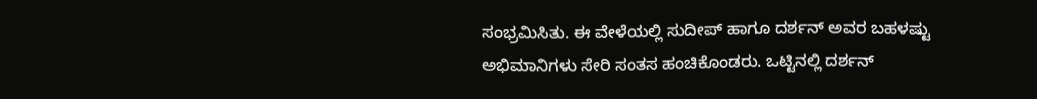ಸಂಭ್ರಮಿಸಿತು. ಈ ವೇಳೆಯಲ್ಲಿ ಸುದೀಪ್ ಹಾಗೂ ದರ್ಶನ್ ಅವರ ಬಹಳಷ್ಟು ಅಭಿಮಾನಿಗಳು ಸೇರಿ ಸಂತಸ ಹಂಚಿಕೊಂಡರು. ಒಟ್ಟಿನಲ್ಲಿ ದರ್ಶನ್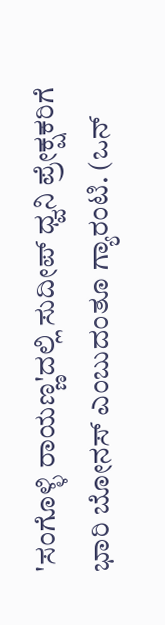'ಸಂಗೊಳ್ಳಿ ರಾಯಣ್ಣ'ದಲ್ಲಿ ಸುದೀಪ್ ಧ್ವನಿ ಪ್ರೇಕ್ಷಕರಿಗೆ ಭಾರಿ ಬೋನಸ್ ಎಂಬುದಂತೂ ಗ್ಯಾರಂಟಿ. (ಒನ್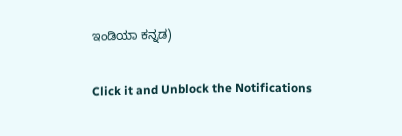ಇಂಡಿಯಾ ಕನ್ನಡ)


Click it and Unblock the Notifications